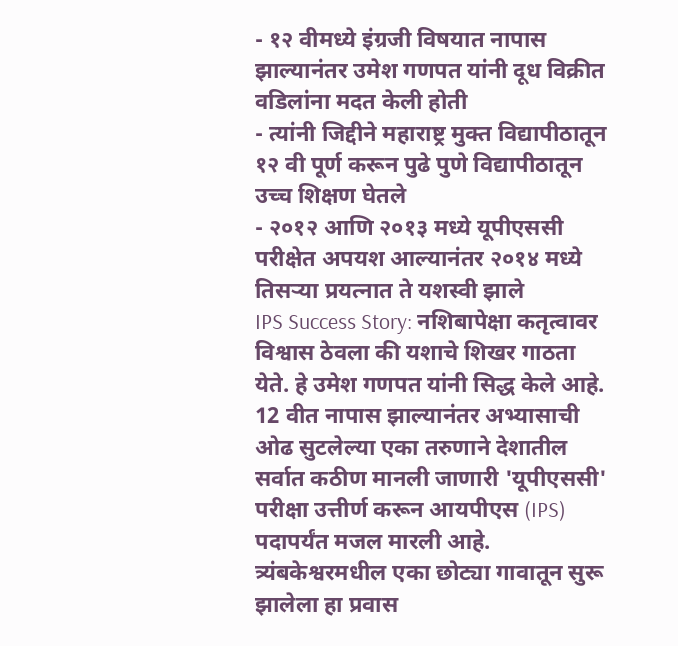- १२ वीमध्ये इंग्रजी विषयात नापास झाल्यानंतर उमेश गणपत यांनी दूध विक्रीत वडिलांना मदत केली होती
- त्यांनी जिद्दीने महाराष्ट्र मुक्त विद्यापीठातून १२ वी पूर्ण करून पुढे पुणे विद्यापीठातून उच्च शिक्षण घेतले
- २०१२ आणि २०१३ मध्ये यूपीएससी परीक्षेत अपयश आल्यानंतर २०१४ मध्ये तिसऱ्या प्रयत्नात ते यशस्वी झाले
IPS Success Story: नशिबापेक्षा कतृत्वावर विश्वास ठेवला की यशाचे शिखर गाठता येते. हे उमेश गणपत यांनी सिद्ध केले आहे. 12 वीत नापास झाल्यानंतर अभ्यासाची ओढ सुटलेल्या एका तरुणाने देशातील सर्वात कठीण मानली जाणारी 'यूपीएससी' परीक्षा उत्तीर्ण करून आयपीएस (IPS) पदापर्यंत मजल मारली आहे. त्र्यंबकेश्वरमधील एका छोट्या गावातून सुरू झालेला हा प्रवास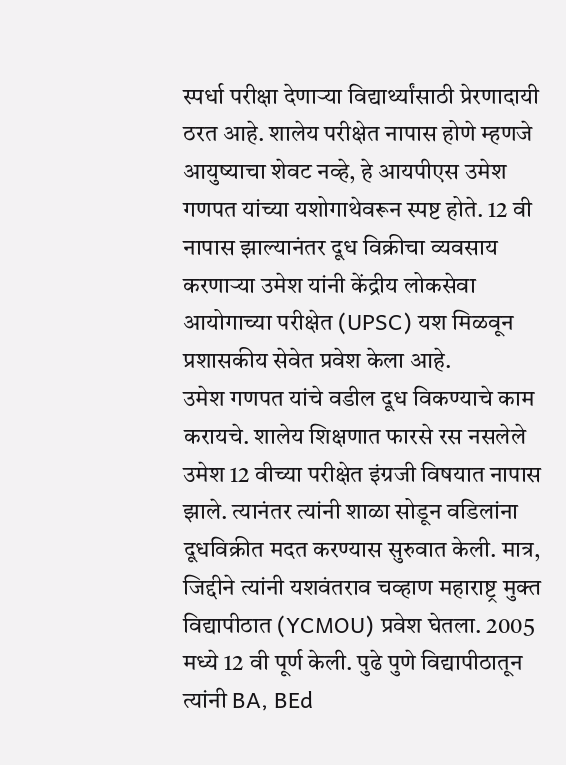स्पर्धा परीक्षा देणाऱ्या विद्यार्थ्यांसाठी प्रेरणादायी ठरत आहे. शालेय परीक्षेत नापास होणे म्हणजे आयुष्याचा शेवट नव्हे, हे आयपीएस उमेश गणपत यांच्या यशोगाथेवरून स्पष्ट होते. 12 वी नापास झाल्यानंतर दूध विक्रीचा व्यवसाय करणाऱ्या उमेश यांनी केंद्रीय लोकसेवा आयोगाच्या परीक्षेत (UPSC) यश मिळवून प्रशासकीय सेवेत प्रवेश केला आहे.
उमेश गणपत यांचे वडील दूध विकण्याचे काम करायचे. शालेय शिक्षणात फारसे रस नसलेले उमेश 12 वीच्या परीक्षेत इंग्रजी विषयात नापास झाले. त्यानंतर त्यांनी शाळा सोडून वडिलांना दूधविक्रीत मदत करण्यास सुरुवात केली. मात्र, जिद्दीने त्यांनी यशवंतराव चव्हाण महाराष्ट्र मुक्त विद्यापीठात (YCMOU) प्रवेश घेतला. 2005 मध्ये 12 वी पूर्ण केली. पुढे पुणे विद्यापीठातून त्यांनी BA, BEd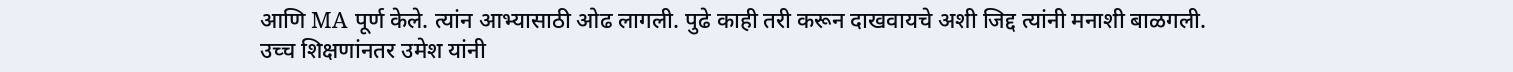आणि MA पूर्ण केले. त्यांन आभ्यासाठी ओढ लागली. पुढे काही तरी करून दाखवायचे अशी जिद्द त्यांनी मनाशी बाळगली.
उच्च शिक्षणांनतर उमेश यांनी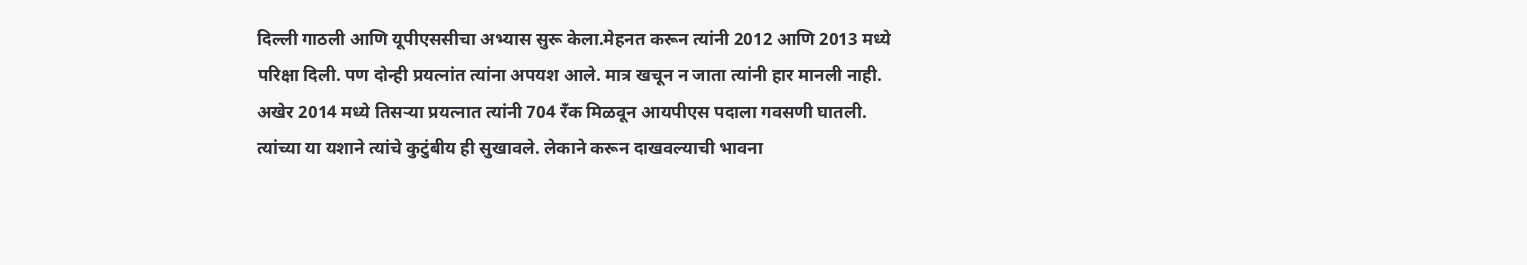दिल्ली गाठली आणि यूपीएससीचा अभ्यास सुरू केला.मेहनत करून त्यांनी 2012 आणि 2013 मध्ये परिक्षा दिली. पण दोन्ही प्रयत्नांत त्यांना अपयश आले. मात्र खचून न जाता त्यांनी हार मानली नाही. अखेर 2014 मध्ये तिसऱ्या प्रयत्नात त्यांनी 704 रँक मिळवून आयपीएस पदाला गवसणी घातली. त्यांच्या या यशाने त्यांचे कुटुंबीय ही सुखावले. लेकाने करून दाखवल्याची भावना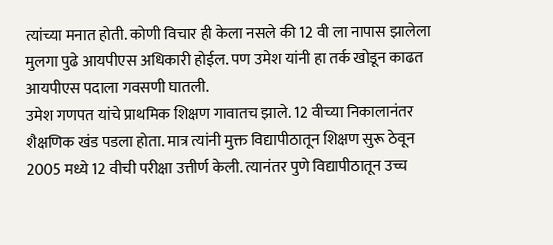त्यांच्या मनात होती. कोणी विचार ही केला नसले की 12 वी ला नापास झालेला मुलगा पुढे आयपीएस अधिकारी होईल. पण उमेश यांनी हा तर्क खोडून काढत आयपीएस पदाला गवसणी घातली.
उमेश गणपत यांचे प्राथमिक शिक्षण गावातच झाले. 12 वीच्या निकालानंतर शैक्षणिक खंड पडला होता. मात्र त्यांनी मुक्त विद्यापीठातून शिक्षण सुरू ठेवून 2005 मध्ये 12 वीची परीक्षा उत्तीर्ण केली. त्यानंतर पुणे विद्यापीठातून उच्च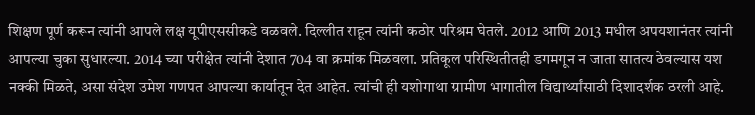शिक्षण पूर्ण करून त्यांनी आपले लक्ष यूपीएससीकडे वळवले. दिल्लीत राहून त्यांनी कठोर परिश्रम घेतले. 2012 आणि 2013 मधील अपयशानंतर त्यांनी आपल्या चुका सुधारल्या. 2014 च्या परीक्षेत त्यांनी देशात 704 वा क्रमांक मिळवला. प्रतिकूल परिस्थितीतही डगमगून न जाता सातत्य ठेवल्यास यश नक्की मिळते, असा संदेश उमेश गणपत आपल्या कार्यातून देत आहेत. त्यांची ही यशोगाथा ग्रामीण भागातील विद्यार्थ्यांसाठी दिशादर्शक ठरली आहे.